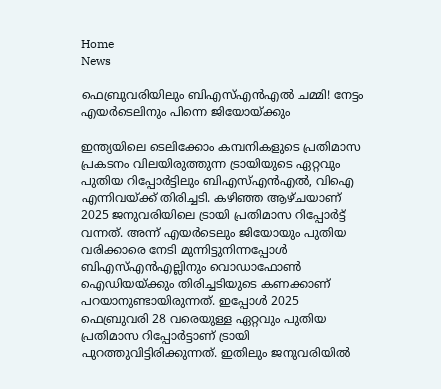Home
News

ഫെബ്രുവരിയിലും ബിഎസ്എൻഎൽ ചമ്മി! നേട്ടം എയർടെലിനും പിന്നെ ജിയോയ്ക്കും

ഇന്ത്യയിലെ ടെലിക്കോം കമ്പനികളുടെ പ്രതിമാസ പ്രകടനം വിലയിരുത്തുന്ന ട്രായിയുടെ ഏറ്റവും പുതിയ റിപ്പോർട്ടിലും ബിഎസ്എൻഎൽ, വിഐ എന്നിവയ്ക്ക് തിരിച്ചടി. കഴിഞ്ഞ ആഴ്ചയാണ് 2025 ജനുവരിയിലെ ട്രായി പ്രതിമാസ റിപ്പോർട്ട് വന്നത്. അ‌ന്ന് എയർടെലും ജിയോയും പുതിയ വരിക്കാരെ നേടി മുന്നിട്ടുനിന്നപ്പോൾ ബിഎസ്എൻഎല്ലിനും വൊഡാഫോൺ ഐഡിയയ്ക്കും തിരിച്ചടിയുടെ കണക്കാണ് പറയാനുണ്ടായിരുന്നത്. ഇപ്പോൾ 2025 ഫെബ്രുവരി 28 വരെയുള്ള ഏറ്റവും പുതിയ പ്രതിമാസ റിപ്പോർട്ടാണ് ട്രായി പുറത്തുവിട്ടിരിക്കുന്നത്. ഇതിലും ജനുവരിയിൽ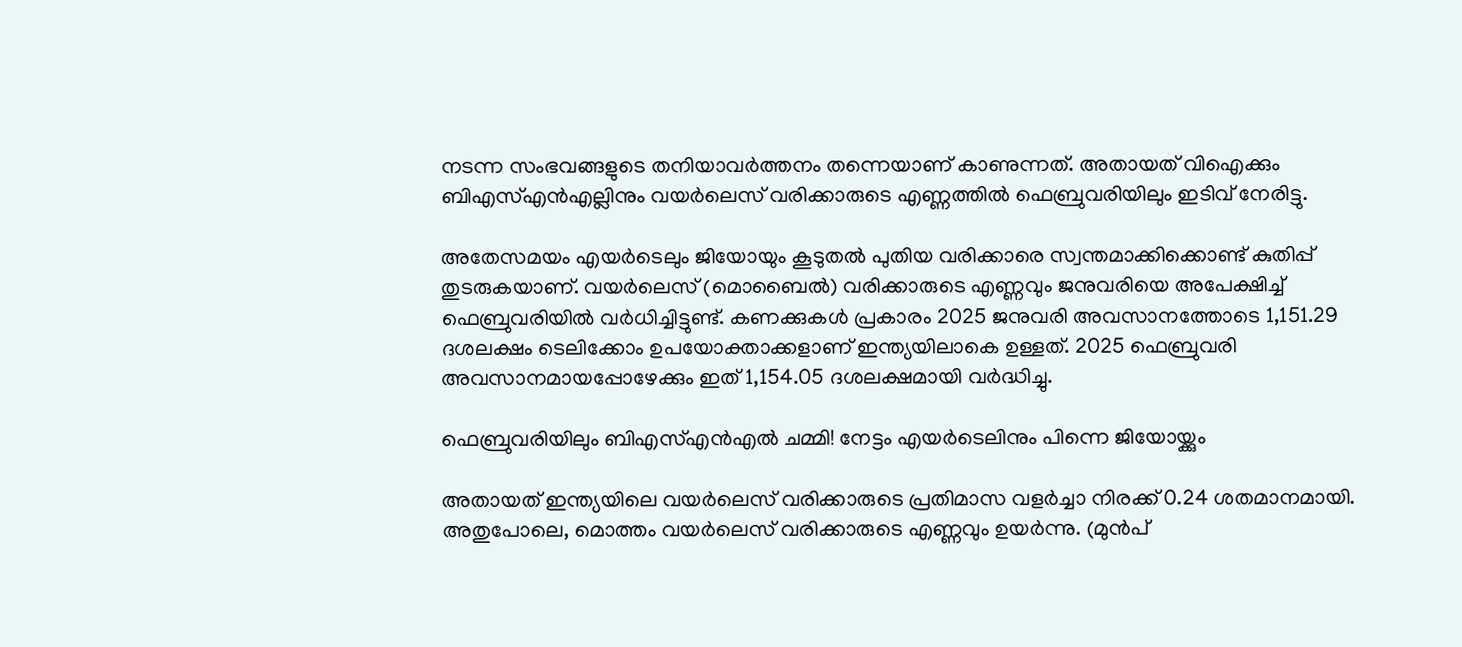നടന്ന സംഭവങ്ങളുടെ തനിയാവർത്തനം തന്നെയാണ് കാണുന്നത്. അ‌തായത് വിഐക്കും ബിഎസ്എൻഎല്ലിനും വയർലെസ് വരിക്കാരുടെ എണ്ണത്തിൽ ഫെബ്രുവരിയിലും ഇടിവ് നേരിട്ടു.

അ‌തേസമയം എയർടെലും ജിയോയും കൂടുതൽ പുതിയ വരിക്കാരെ സ്വന്തമാക്കിക്കൊണ്ട് കുതിപ്പ് തുടരുകയാണ്. വയർലെസ് (മൊബൈൽ) വരിക്കാരുടെ എണ്ണവും ജനുവരിയെ അ‌പേക്ഷിച്ച് ഫെബ്രുവരിയിൽ വർധിച്ചിട്ടുണ്ട്. കണക്കുകൾ പ്രകാരം 2025 ജനുവരി അവസാനത്തോടെ 1,151.29 ദശലക്ഷം ടെലിക്കോം ഉപയോക്താക്കളാണ് ഇന്ത്യയിലാകെ ഉള്ളത്. 2025 ഫെബ്രുവരി അവസാനമായപ്പോഴേക്കും ഇത് 1,154.05 ദശലക്ഷമായി വർദ്ധിച്ചു.

ഫെബ്രുവരിയിലും ബിഎസ്എൻഎൽ ചമ്മി! നേട്ടം എയർടെലിനും പിന്നെ ജിയോയ്ക്കും

അ‌തായത് ഇന്ത്യയിലെ വയർലെസ് വരിക്കാരുടെ പ്രതിമാസ വളർച്ചാ നിരക്ക് 0.24 ശതമാനമായി. അതുപോലെ, മൊത്തം വയർലെസ് വരിക്കാരുടെ എണ്ണവും ഉയർന്നു. (മുൻപ്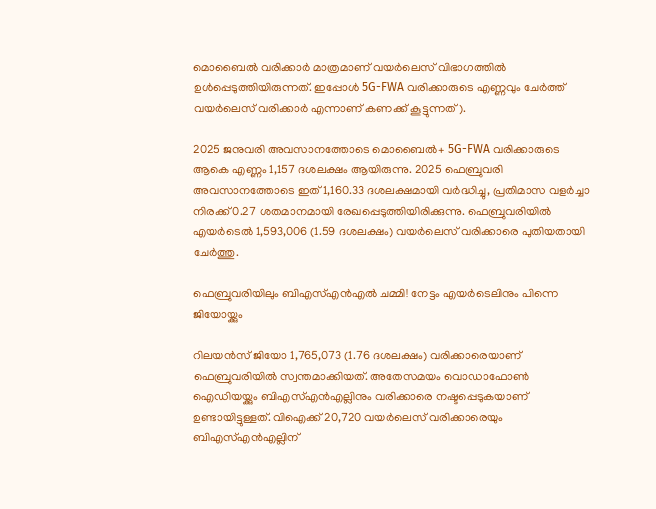മൊബൈൽ വരിക്കാർ മാത്രമാണ് വയർലെസ് വിഭാഗത്തിൽ ഉൾപ്പെടുത്തിയിരുന്നത്. ഇപ്പോൾ 5G-FWA വരിക്കാരുടെ എണ്ണവും ചേർത്ത് വയർലെസ് വരിക്കാർ എന്നാണ് കണക്ക് കൂട്ടുന്നത്).

2025 ജനുവരി അവസാനത്തോടെ മൊബൈൽ+ 5G-FWA വരിക്കാരുടെ ആകെ എണ്ണം 1,157 ദശലക്ഷം ആയിരുന്നു. 2025 ഫെബ്രുവരി അവസാനത്തോടെ ഇത് 1,160.33 ദശലക്ഷമായി വർദ്ധിച്ചു, പ്രതിമാസ വളർച്ചാ നിരക്ക് 0.27 ശതമാനമായി രേഖപ്പെടുത്തിയിരിക്കുന്നു. ഫെബ്രുവരിയിൽ എയർടെൽ 1,593,006 (1.59 ദശലക്ഷം) വയർലെസ് വരിക്കാരെ പുതിയതായി ചേർത്തു.

ഫെബ്രുവരിയിലും ബിഎസ്എൻഎൽ ചമ്മി! നേട്ടം എയർടെലിനും പിന്നെ ജിയോയ്ക്കും

റിലയൻസ് ജിയോ 1,765,073 (1.76 ദശലക്ഷം) വരിക്കാരെയാണ് ഫെബ്രുവരിയിൽ സ്വന്തമാക്കിയത്. അ‌തേസമയം വൊഡാഫോൺ ഐഡിയയ്ക്കും ബിഎസ്എൻഎല്ലിനും വരിക്കാരെ നഷ്ടപ്പെടുകയാണ് ഉണ്ടായിട്ടുള്ളത്. വിഐക്ക് 20,720 വയർലെസ് വരിക്കാരെയും ബി‌എസ്‌എൻ‌എല്ലിന്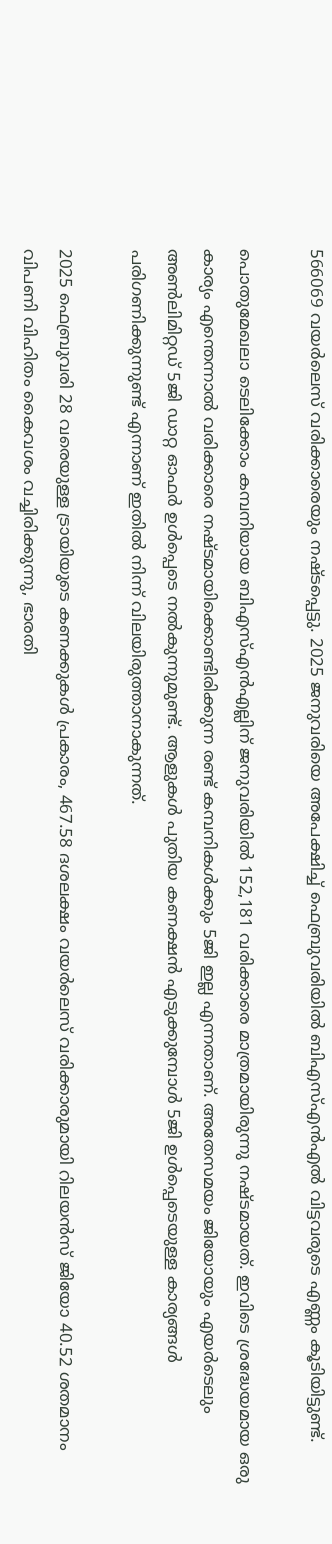566069 വയർലെസ് വരിക്കാരെയും നഷ്ടപ്പെട്ടു. 2025 ജനുവരിയെ അ‌പേക്ഷിച്ച് ഫെബ്രുവരിയിൽ ബിഎസ്എൻഎൽ വിട്ടവരുടെ എണ്ണം കൂടിയിട്ടുണ്ട്.

പൊതുമേഖലാ ടെലിക്കോം കമ്പനിയായ ബി‌എസ്‌എൻ‌എല്ലിന് ജനുവരിയിൽ 152,181 വരിക്കാരെ മാത്രമായിരുന്നു നഷ്ടമായത്. ഇവിടെ ശ്രദ്ധേയമായ ഒരു കാര്യം എന്തെന്നാൽ വരിക്കാരെ നഷ്ടമായിക്കൊണ്ടിരിക്കുന്ന രണ്ട് കമ്പനികൾക്കും 5ജി ഇല്ല എന്നതാണ്. അ‌തേസമയം ജിയോയും എയർടെലും അ‌ൺലിമിറ്റഡ് 5ജി ഡാറ്റ ഓഫർ ഉൾപ്പെടെ നൽകുന്നുമുണ്ട്. ആളുകൾ പുതിയ കണക്ഷൻ എടുക്കുമ്പോൾ 5ജി ഉൾപ്പെടെയുള്ള കാര്യങ്ങൾ പരിഗണിക്കുന്നുണ്ട് എന്നാണ് ഇതിൽ നിന്ന് വിലയിരുത്താനാകുന്നത്.

2025 ഫെബ്രുവരി 28 വരെയുള്ള ട്രായിയുടെ കണക്കുകൾ പ്രകാരം, 467.58 ദശലക്ഷം വയർലെസ് വരിക്കാരുമായി റിലയൻസ് ജിയോ 40.52 ശതമാനം വിപണി വിഹിതം കൈവശം വച്ചിരിക്കുന്നു, ഭാരതി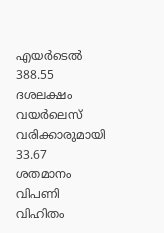എയർടെൽ 388.55 ദശലക്ഷം വയർലെസ് വരിക്കാരുമായി 33.67 ശതമാനം വിപണി വിഹിതം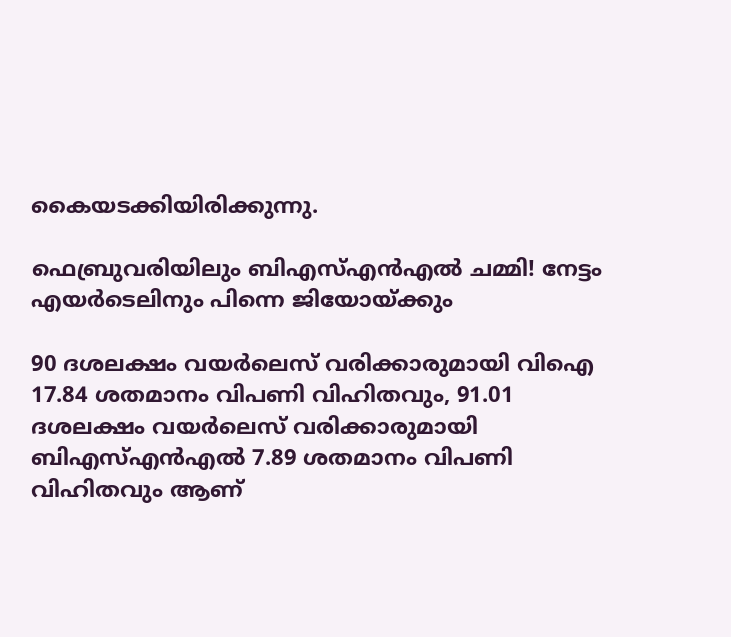കൈയടക്കിയിരിക്കുന്നു.

ഫെബ്രുവരിയിലും ബിഎസ്എൻഎൽ ചമ്മി! നേട്ടം എയർടെലിനും പിന്നെ ജിയോയ്ക്കും

90 ദശലക്ഷം വയർലെസ് വരിക്കാരുമായി വിഐ 17.84 ശതമാനം വിപണി വിഹിതവും, 91.01 ദശലക്ഷം വയർലെസ് വരിക്കാരുമായി ബിഎസ്എൻഎൽ 7.89 ശതമാനം വിപണി വിഹിതവും ആണ്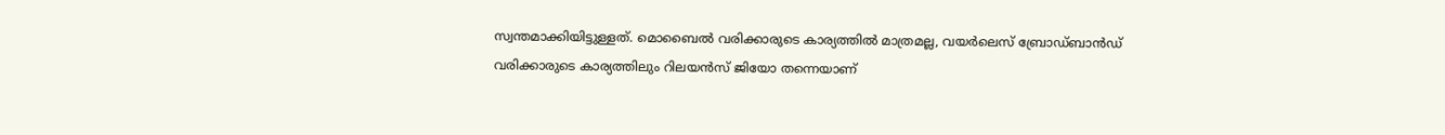സ്വന്തമാക്കിയിട്ടുള്ളത്. മൊബൈൽ വരിക്കാരുടെ കാര്യത്തിൽ മാത്രമല്ല, വയർലെസ് ബ്രോഡ്ബാൻഡ് വരിക്കാരുടെ കാര്യത്തിലും റിലയൻസ് ജിയോ തന്നെയാണ്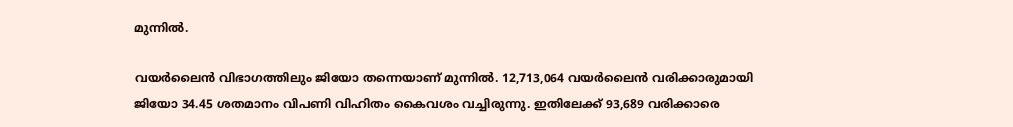മുന്നിൽ.

വയർലൈൻ വിഭാഗത്തിലും ജിയോ തന്നെയാണ് മുന്നിൽ. 12,713,064 വയർലൈൻ വരിക്കാരുമായി ജിയോ 34.45 ശതമാനം വിപണി വിഹിതം കൈവശം വച്ചിരുന്നു. ഇതിലേക്ക് 93,689 വരിക്കാരെ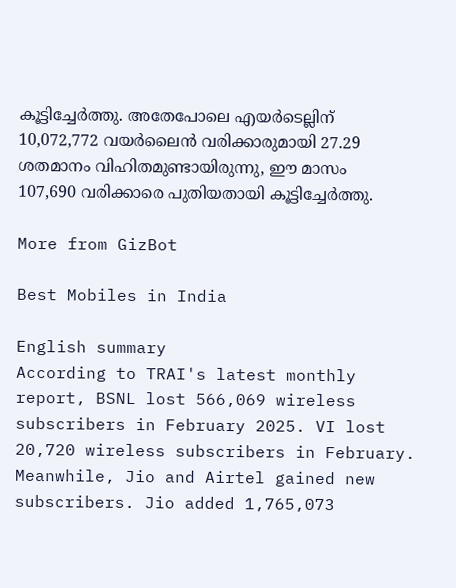കൂട്ടിച്ചേർത്തു. അ‌തേപോലെ എയർടെല്ലിന് 10,072,772 വയർലൈൻ വരിക്കാരുമായി 27.29 ശതമാനം വിഹിതമുണ്ടായിരുന്നു, ഈ മാസം 107,690 വരിക്കാരെ പുതിയതായി കൂട്ടിച്ചേർത്തു.

More from GizBot

Best Mobiles in India

English summary
According to TRAI's latest monthly report, BSNL lost 566,069 wireless subscribers in February 2025. VI lost 20,720 wireless subscribers in February. Meanwhile, Jio and Airtel gained new subscribers. Jio added 1,765,073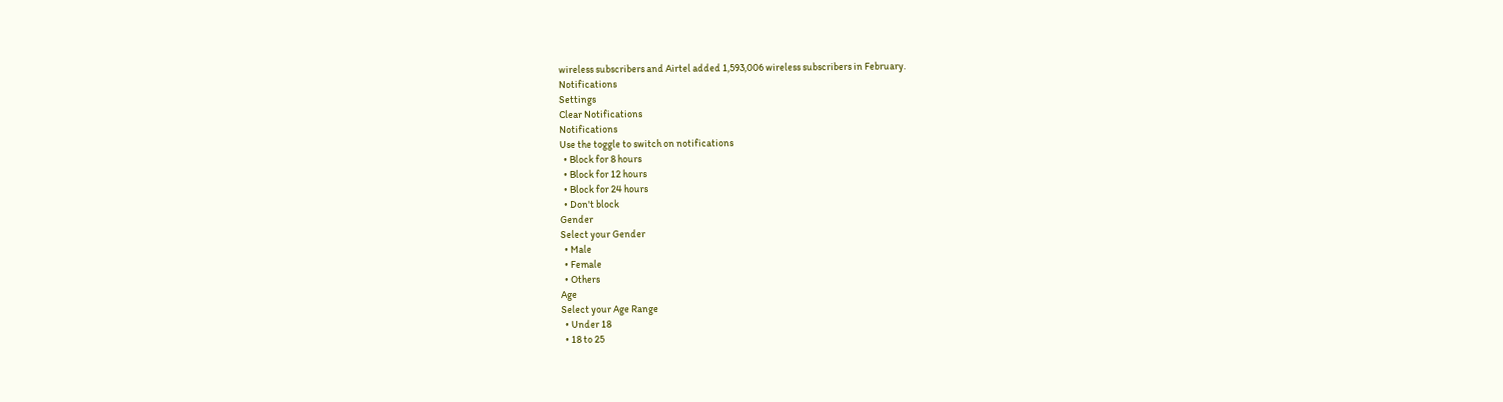wireless subscribers and Airtel added 1,593,006 wireless subscribers in February.
Notifications
Settings
Clear Notifications
Notifications
Use the toggle to switch on notifications
  • Block for 8 hours
  • Block for 12 hours
  • Block for 24 hours
  • Don't block
Gender
Select your Gender
  • Male
  • Female
  • Others
Age
Select your Age Range
  • Under 18
  • 18 to 25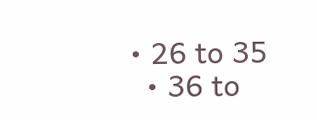• 26 to 35
  • 36 to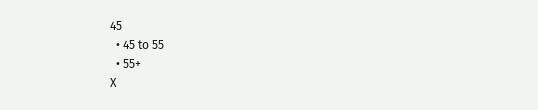45
  • 45 to 55
  • 55+
X